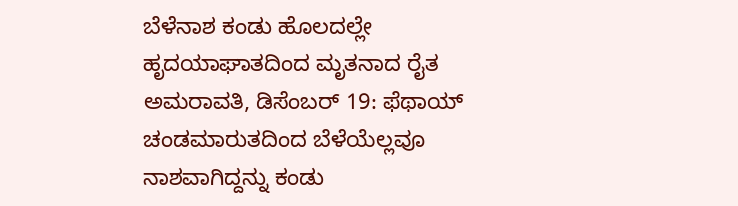ಬೆಳೆನಾಶ ಕಂಡು ಹೊಲದಲ್ಲೇ ಹೃದಯಾಘಾತದಿಂದ ಮೃತನಾದ ರೈತ
ಅಮರಾವತಿ, ಡಿಸೆಂಬರ್ 19: ಫೆಥಾಯ್ ಚಂಡಮಾರುತದಿಂದ ಬೆಳೆಯೆಲ್ಲವೂ ನಾಶವಾಗಿದ್ದನ್ನು ಕಂಡು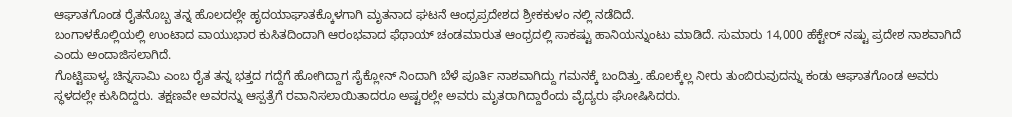ಆಘಾತಗೊಂಡ ರೈತನೊಬ್ಬ ತನ್ನ ಹೊಲದಲ್ಲೇ ಹೃದಯಾಘಾತಕ್ಕೊಳಗಾಗಿ ಮೃತನಾದ ಘಟನೆ ಆಂಧ್ರಪ್ರದೇಶದ ಶ್ರೀಕಕುಳಂ ನಲ್ಲಿ ನಡೆದಿದೆ.
ಬಂಗಾಳಕೊಲ್ಲಿಯಲ್ಲಿ ಉಂಟಾದ ವಾಯುಭಾರ ಕುಸಿತದಿಂದಾಗಿ ಆರಂಭವಾದ ಫೆಥಾಯ್ ಚಂಡಮಾರುತ ಆಂಧ್ರದಲ್ಲಿ ಸಾಕಷ್ಟು ಹಾನಿಯನ್ನುಂಟು ಮಾಡಿದೆ. ಸುಮಾರು 14,000 ಹೆಕ್ಟೇರ್ ನಷ್ಟು ಪ್ರದೇಶ ನಾಶವಾಗಿದೆ ಎಂದು ಅಂದಾಜಿಸಲಾಗಿದೆ.
ಗೊಟ್ಟಿಪಾಳ್ಯ ಚಿನ್ನಸಾಮಿ ಎಂಬ ರೈತ ತನ್ನ ಭತ್ತದ ಗದ್ದೆಗೆ ಹೋಗಿದ್ದಾಗ ಸೈಕ್ಲೋನ್ ನಿಂದಾಗಿ ಬೆಳೆ ಪೂರ್ತಿ ನಾಶವಾಗಿದ್ದು ಗಮನಕ್ಕೆ ಬಂದಿತ್ತು. ಹೊಲಕ್ಕೆಲ್ಲ ನೀರು ತುಂಬಿರುವುದನ್ನು ಕಂಡು ಆಘಾತಗೊಂಡ ಅವರು ಸ್ಥಳದಲ್ಲೇ ಕುಸಿದಿದ್ದರು. ತಕ್ಷಣವೇ ಅವರನ್ನು ಆಸ್ಪತ್ರೆಗೆ ರವಾನಿಸಲಾಯಿತಾದರೂ ಅಷ್ಟರಲ್ಲೇ ಅವರು ಮೃತರಾಗಿದ್ದಾರೆಂದು ವೈದ್ಯರು ಘೋಷಿಸಿದರು.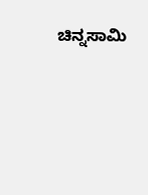ಚಿನ್ನಸಾಮಿ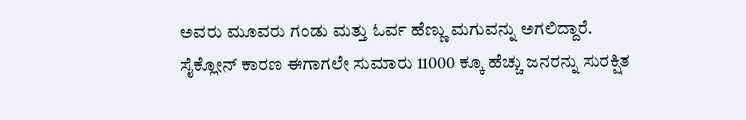ಅವರು ಮೂವರು ಗಂಡು ಮತ್ತು ಓರ್ವ ಹೆಣ್ಣು ಮಗುವನ್ನು ಅಗಲಿದ್ದಾರೆ.
ಸೈಕ್ಲೋನ್ ಕಾರಣ ಈಗಾಗಲೇ ಸುಮಾರು 11000 ಕ್ಕೂ ಹೆಚ್ಚು ಜನರನ್ನು ಸುರಕ್ಷಿತ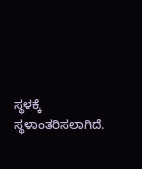ಸ್ಥಳಕ್ಕೆ ಸ್ಥಳಾಂತರಿಸಲಾಗಿದೆ.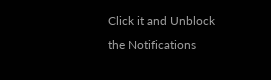Click it and Unblock the Notifications